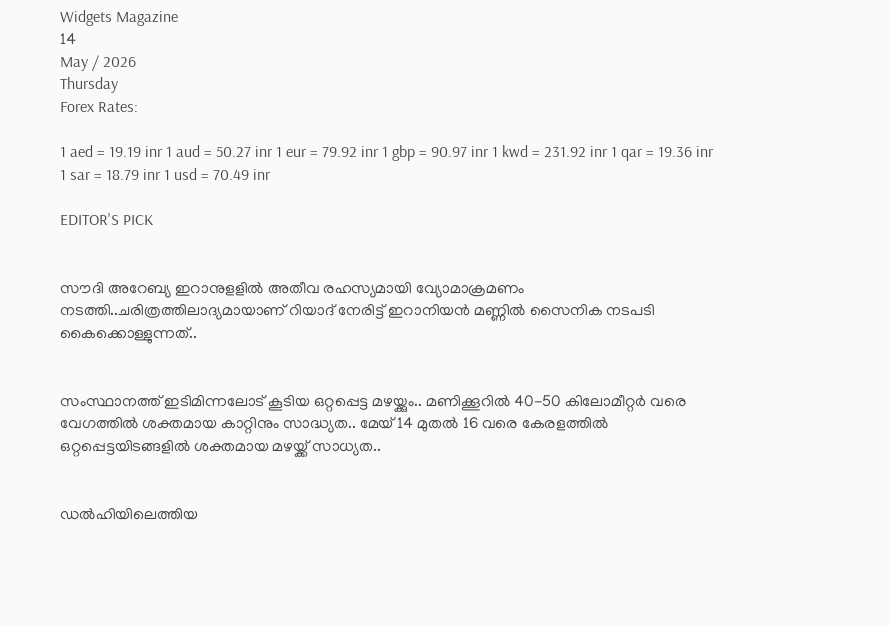Widgets Magazine
14
May / 2026
Thursday
Forex Rates:

1 aed = 19.19 inr 1 aud = 50.27 inr 1 eur = 79.92 inr 1 gbp = 90.97 inr 1 kwd = 231.92 inr 1 qar = 19.36 inr 1 sar = 18.79 inr 1 usd = 70.49 inr

EDITOR'S PICK


സൗദി അറേബ്യ ഇറാനുളളിൽ അതീവ രഹസ്യമായി വ്യോമാക്രമണം നടത്തി..ചരിത്രത്തിലാദ്യമായാണ് റിയാദ് നേരിട്ട് ഇറാനിയൻ മണ്ണിൽ സൈനിക നടപടി കൈക്കൊള്ളുന്നത്..


സംസ്ഥാനത്ത് ഇടിമിന്നലോട് കൂടിയ ഒറ്റപ്പെട്ട മഴയ്ക്കും.. മണിക്കൂറിൽ 40-50 കിലോമീറ്റർ വരെ വേഗത്തിൽ ശക്തമായ കാറ്റിനും സാദ്ധ്യത.. മേയ് 14 മുതൽ 16 വരെ കേരളത്തിൽ ഒറ്റപ്പെട്ടയിടങ്ങളിൽ ശക്തമായ മഴയ്ക്ക് സാധ്യത..


ഡൽഹിയിലെത്തിയ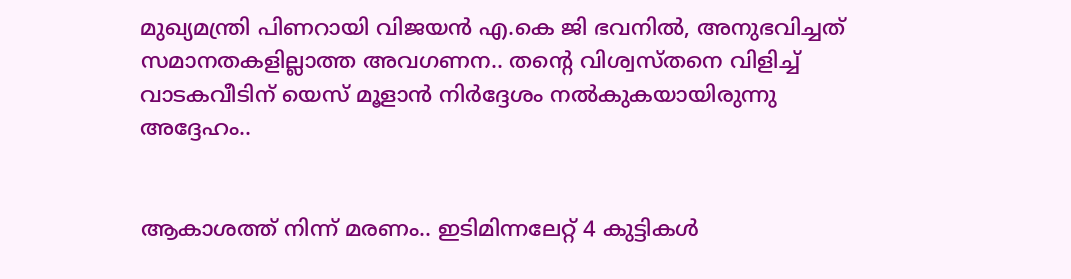മുഖ്യമന്ത്രി പിണറായി വിജയൻ എ.കെ ജി ഭവനിൽ, അനുഭവിച്ചത് സമാനതകളില്ലാത്ത അവഗണന.. തന്റെ വിശ്വസ്തനെ വിളിച്ച് വാടകവീടിന് യെസ് മൂളാൻ നിർദ്ദേശം നൽകുകയായിരുന്നു അദ്ദേഹം..


ആകാശത്ത് നിന്ന് മരണം.. ഇടിമിന്നലേറ്റ് 4 കുട്ടികൾ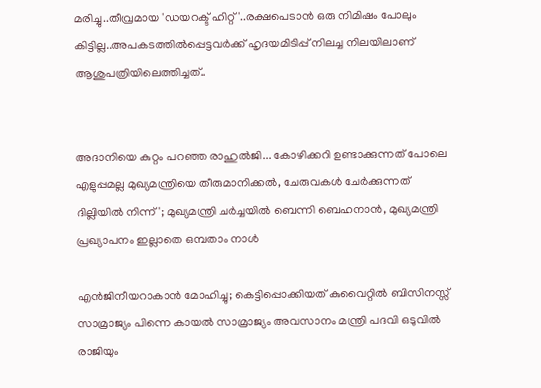മരിച്ചു..തീവ്രമായ 'ഡയറക്ട് ഹിറ്റ്'..രക്ഷപെടാൻ ഒരു നിമിഷം പോലും കിട്ടില്ല..അപകടത്തില്‍പ്പെട്ടവര്‍ക്ക് ഹൃദയമിടിപ്പ് നിലച്ച നിലയിലാണ് ആശുപത്രിയിലെത്തിച്ചത്..


അദാനിയെ കുറ്റം പറഞ്ഞ രാഹുൽജി... കോഴിക്കറി ഉണ്ടാക്കുന്നത് പോലെ എളുപ്പമല്ല മുഖ്യമന്ത്രിയെ തീരുമാനിക്കൽ, ചേരുവകൾ ചേർക്കുന്നത് ദില്ലിയിൽ നിന്ന്'; മുഖ്യമന്ത്രി ചർച്ചയിൽ ബെന്നി ബെഹനാൻ, മുഖ്യമന്ത്രി പ്രഖ്യാപനം ഇല്ലാതെ ഒമ്പതാം നാൾ

എൻജിനീയറാകാൻ മോഹിച്ചു; കെട്ടിപ്പൊക്കിയത് കുവൈറ്റിൽ ബിസിനസ്സ് സാമ്രാജ്യം പിന്നെ കായൽ സാമ്രാജ്യം അവസാനം മന്ത്രി പദവി ഒടുവിൽ രാജിയും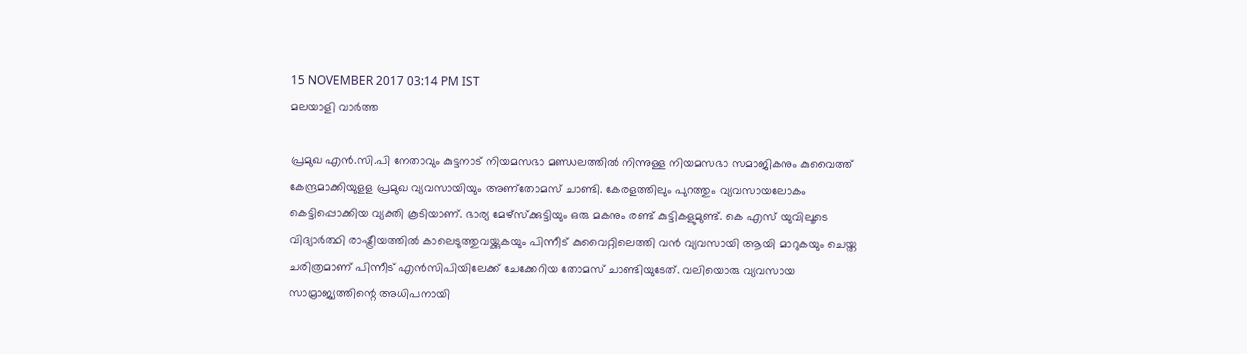15 NOVEMBER 2017 03:14 PM IST
മലയാളി വാര്‍ത്ത

പ്രമുഖ എൻ.സി.പി നേതാവും കുട്ടനാട് നിയമസഭാ മണ്ഡലത്തിൽ നിന്നുള്ള നിയമസഭാ സമാജികനും കുവൈത്ത് കേന്ദ്രമാക്കിയുളള പ്രമുഖ വ്യവസായിയും അണ്തോമസ് ചാണ്ടി. കേരളത്തിലും പുറത്തും വ്യവസായലോകം കെട്ടിപ്പൊക്കിയ വ്യക്തി കൂടിയാണ്. ഭാര്യ മേഴ്സ്ക്കുട്ടിയും ഒരു മകനും രണ്ട് കുട്ടികളുമുണ്ട്. കെ എസ് യുവിലൂടെ വിദ്യാർത്ഥി രാഷ്ട്രീയത്തിൽ കാലെടുത്തുവയ്ക്കുകയും പിന്നീട് കുവൈറ്റിലെത്തി വൻ വ്യവസായി ആയി മാറുകയും ചെയ്ത ചരിത്രമാണ് പിന്നീട് എൻസിപിയിലേക്ക് ചേക്കേറിയ തോമസ് ചാണ്ടിയുടേത്. വലിയൊരു വ്യവസായ സാമ്രാജ്യത്തിന്റെ അധിപനായി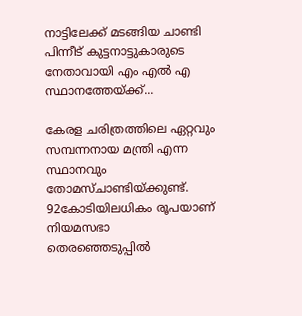നാട്ടിലേക്ക് മടങ്ങിയ ചാണ്ടി പിന്നീട് കുട്ടനാട്ടുകാരുടെ നേതാവായി എം എൽ എ സ്ഥാനത്തേയ്ക്ക്...

കേരള ചരിത്രത്തിലെ ഏറ്റവും സമ്പന്നനായ മന്ത്രി എന്ന സ്ഥാനവും തോമസ്ചാണ്ടിയ്ക്കുണ്ട്. 92കോടിയിലധികം രൂപയാണ് നിയമസഭാ തെരഞ്ഞെടുപ്പില്‍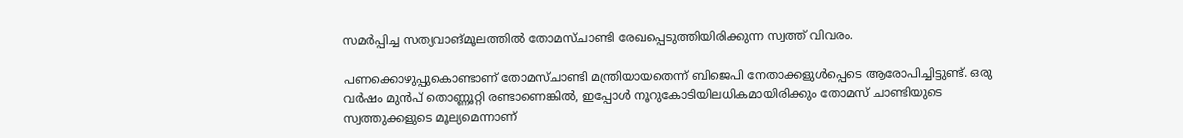സമര്‍പ്പിച്ച സത്യവാങ്മൂലത്തില്‍ തോമസ്ചാണ്ടി രേഖപ്പെടുത്തിയിരിക്കുന്ന സ്വത്ത് വിവരം.

പണക്കൊഴുപ്പുകൊണ്ടാണ് തോമസ്ചാണ്ടി മന്ത്രിയായതെന്ന് ബിജെപി നേതാക്കളുള്‍പ്പെടെ ആരോപിച്ചിട്ടുണ്ട്. ഒരു വര്‍ഷം മുന്‍പ് തൊണ്ണൂറ്റി രണ്ടാണെങ്കില്‍, ഇപ്പോള്‍ നൂറുകോടിയിലധികമായിരിക്കും തോമസ് ചാണ്ടിയുടെ സ്വത്തുക്കളുടെ മൂല്യമെന്നാണ്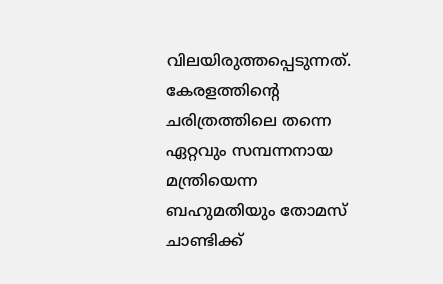വിലയിരുത്തപ്പെടുന്നത്. കേരളത്തിന്റെ ചരിത്രത്തിലെ തന്നെ ഏറ്റവും സമ്പന്നനായ മന്ത്രിയെന്ന ബഹുമതിയും തോമസ് ചാണ്ടിക്ക്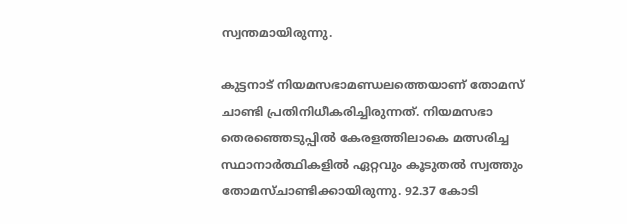സ്വന്തമായിരുന്നു.

കുട്ടനാട് നിയമസഭാമണ്ഡലത്തെയാണ് തോമസ് ചാണ്ടി പ്രതിനിധീകരിച്ചിരുന്നത്. നിയമസഭാ തെരഞ്ഞെടുപ്പില്‍ കേരളത്തിലാകെ മത്സരിച്ച സ്ഥാനാര്‍ത്ഥികളില്‍ ഏറ്റവും കൂടുതല്‍ സ്വത്തും തോമസ്ചാണ്ടിക്കായിരുന്നു. 92.37 കോടി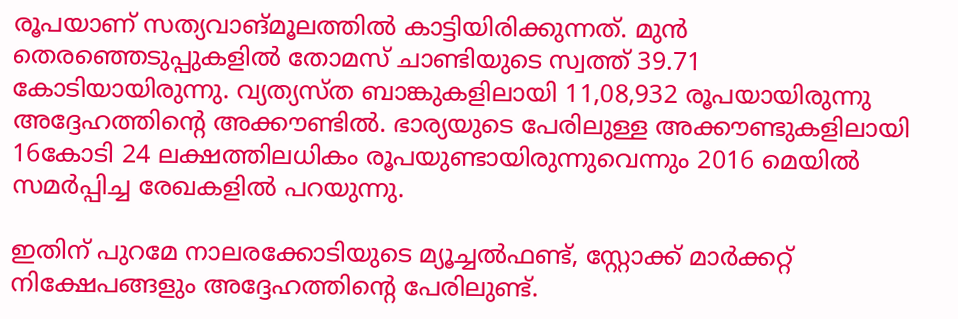രൂപയാണ് സത്യവാങ്മൂലത്തില്‍ കാട്ടിയിരിക്കുന്നത്. മുന്‍ തെരഞ്ഞെടുപ്പുകളില്‍ തോമസ് ചാണ്ടിയുടെ സ്വത്ത് 39.71 കോടിയായിരുന്നു. വ്യത്യസ്ത ബാങ്കുകളിലായി 11,08,932 രൂപയായിരുന്നു അദ്ദേഹത്തിന്റെ അക്കൗണ്ടില്‍. ഭാര്യയുടെ പേരിലുള്ള അക്കൗണ്ടുകളിലായി 16കോടി 24 ലക്ഷത്തിലധികം രൂപയുണ്ടായിരുന്നുവെന്നും 2016 മെയില്‍ സമര്‍പ്പിച്ച രേഖകളില്‍ പറയുന്നു.

ഇതിന് പുറമേ നാലരക്കോടിയുടെ മ്യൂച്ചല്‍ഫണ്ട്, സ്റ്റോക്ക് മാര്‍ക്കറ്റ് നിക്ഷേപങ്ങളും അദ്ദേഹത്തിന്റെ പേരിലുണ്ട്.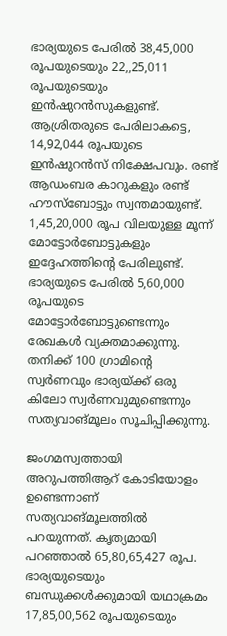ഭാര്യയുടെ പേരില്‍ 38,45,000 രൂപയുടെയും 22,,25,011 രൂപയുടെയും ഇന്‍ഷുറന്‍സുകളുണ്ട്. ആശ്രിതരുടെ പേരിലാകട്ടെ, 14,92,044 രൂപയുടെ ഇന്‍ഷുറന്‍സ് നിക്ഷേപവും. രണ്ട് ആഡംബര കാറുകളും രണ്ട് ഹൗസ്‌ബോട്ടും സ്വന്തമായുണ്ട്. 1,45,20,000 രൂപ വിലയുള്ള മൂന്ന് മോട്ടോര്‍ബോട്ടുകളും ഇദ്ദേഹത്തിന്റെ പേരിലുണ്ട്. ഭാര്യയുടെ പേരില്‍ 5,60,000 രൂപയുടെ മോട്ടോര്‍ബോട്ടുണ്ടെന്നും രേഖകള്‍ വ്യക്തമാക്കുന്നു. തനിക്ക് 100 ഗ്രാമിന്റെ സ്വര്‍ണവും ഭാര്യയ്ക്ക് ഒരു കിലോ സ്വര്‍ണവുമുണ്ടെന്നും സത്യവാങ്മൂലം സൂചിപ്പിക്കുന്നു.

ജംഗമസ്വത്തായി അറുപത്തിആറ് കോടിയോളം ഉണ്ടെന്നാണ് സത്യവാങ്മൂലത്തില്‍ പറയുന്നത്. കൃത്യമായി പറഞ്ഞാല്‍ 65,80,65,427 രൂപ. ഭാര്യയുടെയും ബന്ധുക്കള്‍ക്കുമായി യഥാക്രമം 17,85,00,562 രൂപയുടെയും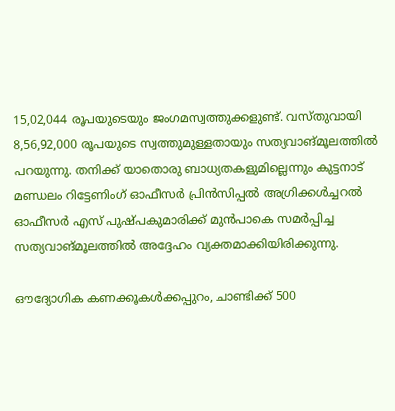15,02,044 രൂപയുടെയും ജംഗമസ്വത്തുക്കളുണ്ട്. വസ്തുവായി 8,56,92,000 രൂപയുടെ സ്വത്തുമുള്ളതായും സത്യവാങ്മൂലത്തില്‍ പറയുന്നു. തനിക്ക് യാതൊരു ബാധ്യതകളുമില്ലെന്നും കുട്ടനാട് മണ്ഡലം റിട്ടേണിംഗ് ഓഫീസര്‍ പ്രിന്‍സിപ്പല്‍ അഗ്രിക്കള്‍ച്ചറല്‍ ഓഫീസര്‍ എസ് പുഷ്പകുമാരിക്ക് മുന്‍പാകെ സമര്‍പ്പിച്ച സത്യവാങ്മൂലത്തില്‍ അദ്ദേഹം വ്യക്തമാക്കിയിരിക്കുന്നു.

ഔദ്യോഗിക കണക്കൂകള്‍ക്കപ്പുറം, ചാണ്ടിക്ക് 500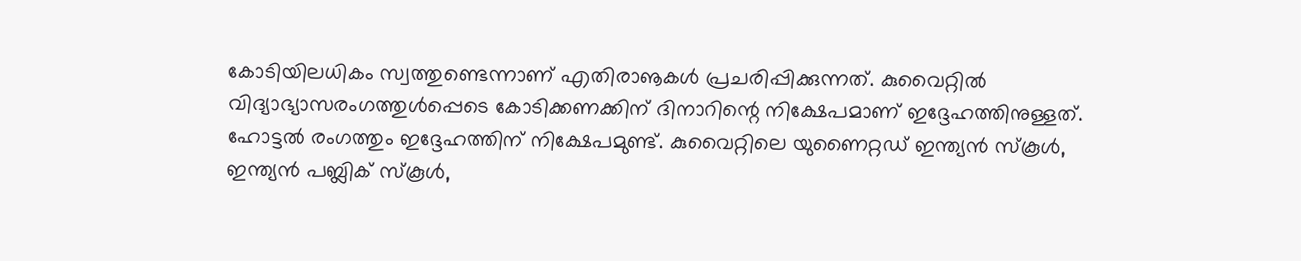കോടിയിലധികം സ്വത്തുണ്ടെന്നാണ് എതിരാൡകള്‍ പ്രചരിപ്പിക്കുന്നത്. കുവൈറ്റില്‍ വിദ്യാഭ്യാസരംഗത്തുള്‍പ്പെടെ കോടിക്കണക്കിന് ദിനാറിന്റെ നിക്ഷേപമാണ് ഇദ്ദേഹത്തിനുള്ളത്. ഹോട്ടല്‍ രംഗത്തും ഇദ്ദേഹത്തിന് നിക്ഷേപമുണ്ട്. കുവൈറ്റിലെ യുണൈറ്റഡ് ഇന്ത്യന്‍ സ്‌കൂള്‍, ഇന്ത്യന്‍ പബ്ലിക് സ്‌കൂള്‍,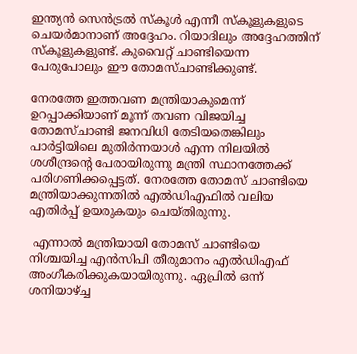ഇന്ത്യന്‍ സെന്‍ട്രല്‍ സ്‌കൂള്‍ എന്നീ സ്‌കൂളുകളുടെ ചെയര്‍മാനാണ് അദ്ദേഹം. റിയാദിലും അദ്ദേഹത്തിന് സ്‌കൂളുകളുണ്ട്. കുവൈറ്റ് ചാണ്ടിയെന്ന പേരുപോലും ഈ തോമസ്ചാണ്ടിക്കുണ്ട്.

നേരത്തേ ഇത്തവണ മന്ത്രിയാകുമെന്ന് ഉറപ്പാക്കിയാണ് മൂന്ന് തവണ വിജയിച്ച തോമസ്ചാണ്ടി ജനവിധി തേടിയതെങ്കിലും പാര്‍ട്ടിയിലെ മുതിര്‍ന്നയാള്‍ എന്ന നിലയില്‍ ശശീന്ദ്രന്റെ പേരായിരുന്നു മന്ത്രി സ്ഥാനത്തേക്ക് പരിഗണിക്കപ്പെട്ടത്. നേരത്തേ തോമസ് ചാണ്ടിയെ മന്ത്രിയാക്കുന്നതില്‍ എല്‍ഡിഎഫില്‍ വലിയ എതിര്‍പ്പ് ഉയരുകയും ചെയ്തിരുന്നു.

 എന്നാൽ മന്ത്രിയായി തോമസ് ചാണ്ടിയെ നിശ്ചയിച്ച എന്‍സിപി തീരുമാനം എല്‍ഡിഎഫ് അംഗീകരിക്കുകയായിരുന്നു. ഏപ്രിൽ ഒന്ന് ശനിയാഴ്ച്ച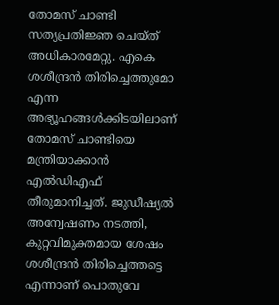തോമസ് ചാണ്ടി സത്യപ്രതിജ്ഞ ചെയ്ത് അധികാരമേറ്റു. എകെ ശശീന്ദ്രന്‍ തിരിച്ചെത്തുമോ എന്ന അഭ്യൂഹങ്ങള്‍ക്കിടയിലാണ് തോമസ് ചാണ്ടിയെ മന്ത്രിയാക്കാന്‍ എല്‍ഡിഎഫ് തീരുമാനിച്ചത്. ജുഡീഷ്യല്‍ അന്വേഷണം നടത്തി, കുറ്റവിമുക്തമായ ശേഷം ശശീന്ദ്രന്‍ തിരിച്ചെത്തട്ടെ എന്നാണ് പൊതുവേ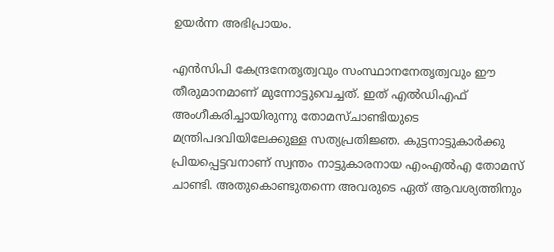ഉയര്‍ന്ന അഭിപ്രായം.

എന്‍സിപി കേന്ദ്രനേതൃത്വവും സംസ്ഥാനനേതൃത്വവും ഈ തീരുമാനമാണ് മുന്നോട്ടുവെച്ചത്. ഇത് എല്‍ഡിഎഫ് അംഗീകരിച്ചായിരുന്നു തോമസ്ചാണ്ടിയുടെ മന്ത്രിപദവിയിലേക്കുള്ള സത്യപ്രതിജ്ഞ. കുട്ടനാട്ടുകാർക്കു പ്രിയപ്പെട്ടവനാണ് സ്വന്തം നാട്ടുകാരനായ എംഎൽഎ തോമസ് ചാണ്ടി. അതുകൊണ്ടുതന്നെ അവരുടെ ഏത് ആവശ്യത്തിനും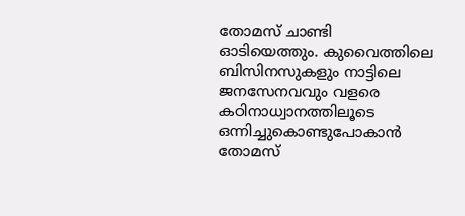തോമസ് ചാണ്ടി ഓടിയെത്തും. കുവൈത്തിലെ ബിസിനസുകളും നാട്ടിലെ ജനസേനവവും വളരെ കഠിനാധ്വാനത്തിലൂടെ ഒന്നിച്ചുകൊണ്ടുപോകാൻ തോമസ്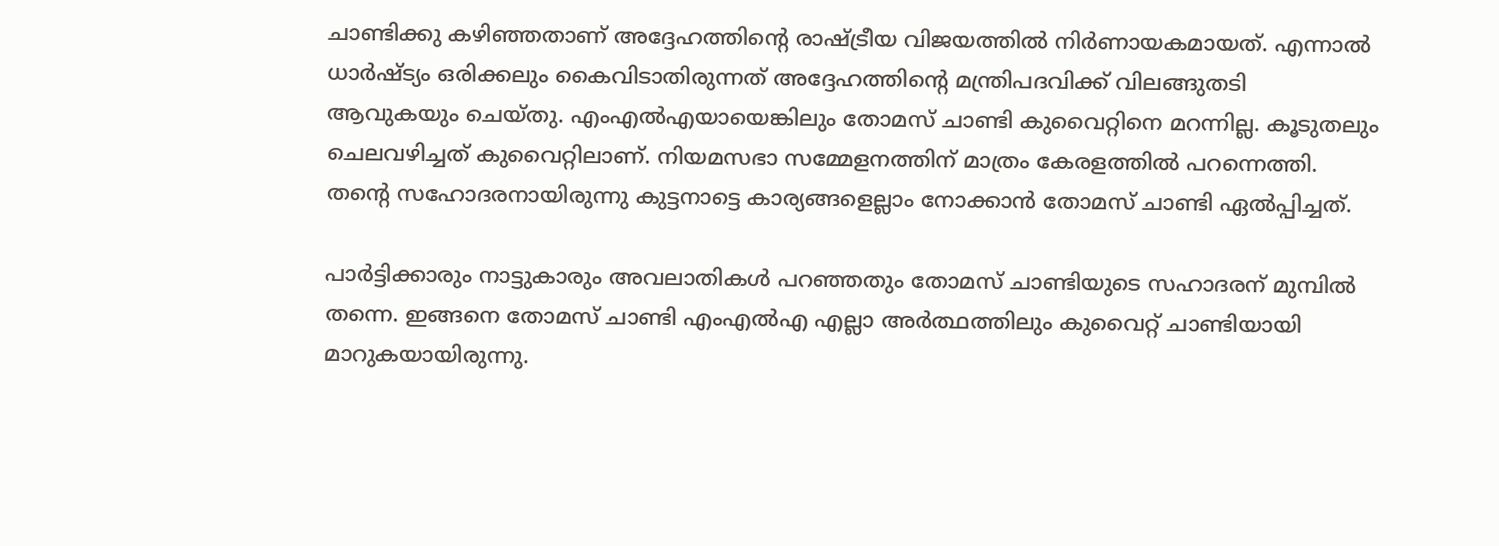ചാണ്ടിക്കു കഴിഞ്ഞതാണ് അദ്ദേഹത്തിന്റെ രാഷ്ട്രീയ വിജയത്തിൽ നിർണായകമായത്. എന്നാൽ ധാർഷ്ട്യം ഒരിക്കലും കൈവിടാതിരുന്നത് അദ്ദേഹത്തിന്റെ മന്ത്രിപദവിക്ക് വിലങ്ങുതടി ആവുകയും ചെയ്തു. എംഎൽഎയായെങ്കിലും തോമസ് ചാണ്ടി കുവൈറ്റിനെ മറന്നില്ല. കൂടുതലും ചെലവഴിച്ചത് കുവൈറ്റിലാണ്. നിയമസഭാ സമ്മേളനത്തിന് മാത്രം കേരളത്തിൽ പറന്നെത്തി. തന്റെ സഹോദരനായിരുന്നു കുട്ടനാട്ടെ കാര്യങ്ങളെല്ലാം നോക്കാൻ തോമസ് ചാണ്ടി ഏൽപ്പിച്ചത്.

പാർട്ടിക്കാരും നാട്ടുകാരും അവലാതികൾ പറഞ്ഞതും തോമസ് ചാണ്ടിയുടെ സഹാദരന് മുമ്പിൽ തന്നെ. ഇങ്ങനെ തോമസ് ചാണ്ടി എംഎൽഎ എല്ലാ അർത്ഥത്തിലും കുവൈറ്റ് ചാണ്ടിയായി മാറുകയായിരുന്നു.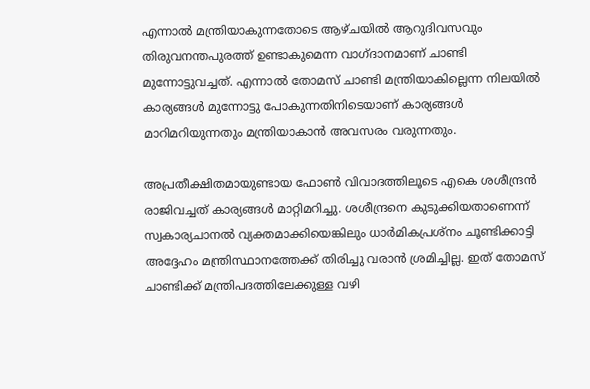എന്നാൽ മന്ത്രിയാകുന്നതോടെ ആഴ്ചയിൽ ആറുദിവസവും തിരുവനന്തപുരത്ത് ഉണ്ടാകുമെന്ന വാഗ്ദാനമാണ് ചാണ്ടി മുന്നോട്ടുവച്ചത്. എന്നാൽ തോമസ് ചാണ്ടി മന്ത്രിയാകില്ലെന്ന നിലയിൽ കാര്യങ്ങൾ മുന്നോട്ടു പോകുന്നതിനിടെയാണ് കാര്യങ്ങൾ മാറിമറിയുന്നതും മന്ത്രിയാകാൻ അവസരം വരുന്നതും.

അപ്രതീക്ഷിതമായുണ്ടായ ഫോൺ വിവാദത്തിലൂടെ എകെ ശശീന്ദ്രൻ രാജിവച്ചത് കാര്യങ്ങൾ മാറ്റിമറിച്ചു. ശശീന്ദ്രനെ കുടുക്കിയതാണെന്ന് സ്വകാര്യചാനൽ വ്യക്തമാക്കിയെങ്കിലും ധാർമികപ്രശ്‌നം ചൂണ്ടിക്കാട്ടി അദ്ദേഹം മന്ത്രിസ്ഥാനത്തേക്ക് തിരിച്ചു വരാൻ ശ്രമിച്ചില്ല. ഇത് തോമസ് ചാണ്ടിക്ക് മന്ത്രിപദത്തിലേക്കുള്ള വഴി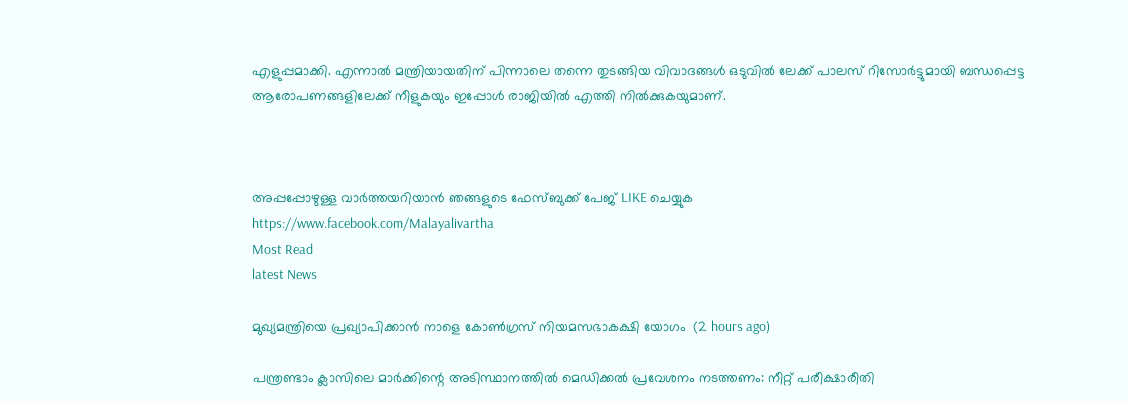എളുപ്പമാക്കി. എന്നാൽ മന്ത്രിയായതിന് പിന്നാലെ തന്നെ തുടങ്ങിയ വിവാദങ്ങൾ ഒടുവിൽ ലേക്ക് പാലസ് റിസോർട്ടുമായി ബന്ധപ്പെട്ട ആരോപണങ്ങളിലേക്ക് നീളുകയും ഇപ്പോൾ രാജിയിൽ എത്തി നിൽക്കുകയുമാണ്.



അപ്പപ്പോഴുള്ള വാര്‍ത്തയറിയാന്‍ ഞങ്ങളുടെ ഫേസ്‌ബുക്ക്‌ പേജ് LIKE ചെയ്യുക
https://www.facebook.com/Malayalivartha
Most Read
latest News

മുഖ്യമന്ത്രിയെ പ്രഖ്യാപിക്കാന്‍ നാളെ കോണ്‍ഗ്രസ് നിയമസഭാകക്ഷി യോഗം  (2 hours ago)

പന്ത്രണ്ടാം ക്ലാസിലെ മാര്‍ക്കിന്റെ അടിസ്ഥാനത്തില്‍ മെഡിക്കല്‍ പ്രവേശനം നടത്തണം: നീറ്റ് പരീക്ഷാരീതി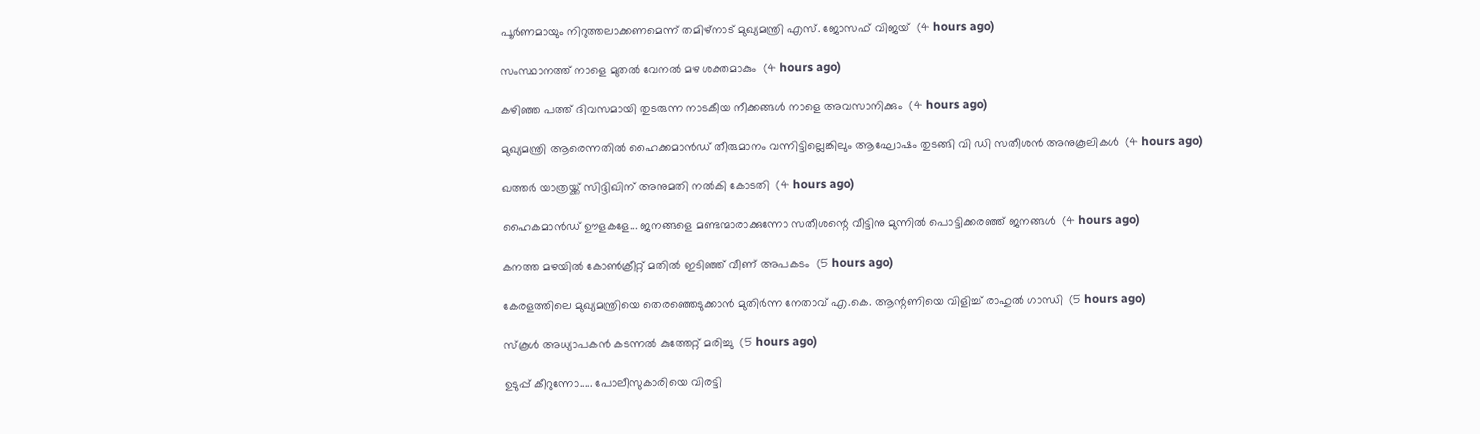പൂര്‍ണമായും നിറുത്തലാക്കണമെന്ന് തമിഴ്‌നാട് മുഖ്യമന്ത്രി എസ്. ജോസഫ് വിജയ്  (4 hours ago)

സംസ്ഥാനത്ത് നാളെ മുതൽ വേനൽ മഴ ശക്തമാകും  (4 hours ago)

കഴിഞ്ഞ പത്ത് ദിവസമായി തുടരുന്ന നാടകീയ നീക്കങ്ങള്‍ നാളെ അവസാനിക്കും  (4 hours ago)

മുഖ്യമന്ത്രി ആരെന്നതിൽ ഹൈക്കമാൻഡ് തീരുമാനം വന്നിട്ടില്ലെങ്കിലും ആഘോഷം തുടങ്ങി വി ഡി സതീശൻ അനുകൂലികൾ  (4 hours ago)

ഖത്തര്‍ യാത്രയ്ക്ക് സിദ്ദിഖിന് അനുമതി നല്‍കി കോടതി  (4 hours ago)

ഹൈകമാൻഡ്‌ ഊളകളേ... ജനങ്ങളെ മണ്ടന്മാരാക്കുന്നോ സതീശന്റെ വീട്ടിനു മുന്നിൽ പൊട്ടിക്കരഞ്ഞ് ജനങ്ങൾ  (4 hours ago)

കനത്ത മഴയില്‍ കോണ്‍ക്രീറ്റ് മതില്‍ ഇടിഞ്ഞ് വീണ് അപകടം  (5 hours ago)

കേരളത്തിലെ മുഖ്യമന്ത്രിയെ തെരഞ്ഞെടുക്കാൻ മുതിർന്ന നേതാവ് എ.കെ. ആന്റണിയെ വിളിച്ച് രാഹുൽ ഗാന്ധി  (5 hours ago)

സ്‌കൂള്‍ അധ്യാപകന്‍ കടന്നല്‍ കുത്തേറ്റ് മരിച്ചു  (5 hours ago)

ഉടുപ്പ് കീറുന്നോ..... പോലീസുകാരിയെ വിരട്ടി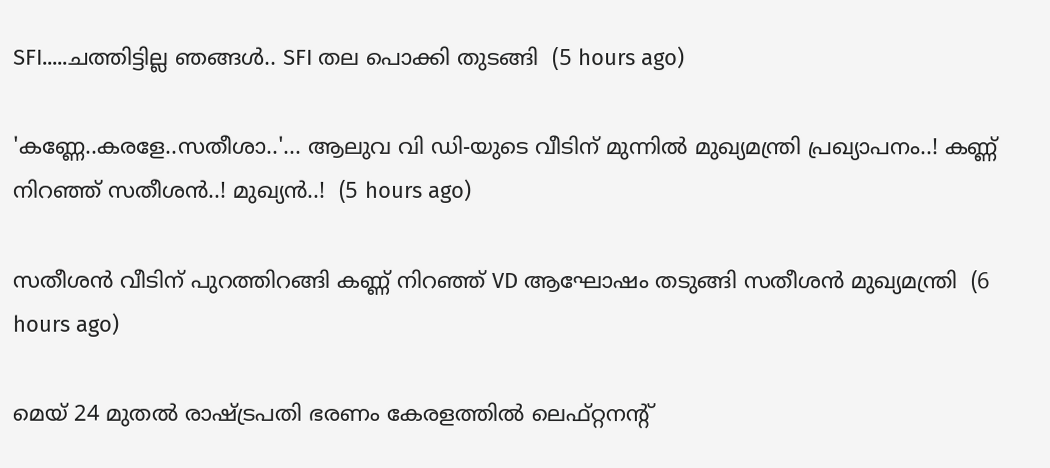SFI.....ചത്തിട്ടില്ല ഞങ്ങൾ.. SFI തല പൊക്കി തുടങ്ങി  (5 hours ago)

'കണ്ണേ..കരളേ..സതീശാ..'... ആലുവ വി ഡി-യുടെ വീടിന് മുന്നിൽ മുഖ്യമന്ത്രി പ്രഖ്യാപനം..! കണ്ണ് നിറഞ്ഞ് സതീശൻ..! മുഖ്യൻ..!  (5 hours ago)

സതീശൻ വീടിന് പുറത്തിറങ്ങി കണ്ണ് നിറഞ്ഞ് VD ആഘോഷം തടുങ്ങി സതീശൻ മുഖ്യമന്ത്രി  (6 hours ago)

മെയ് 24 മുതൽ രാഷ്‌ട്രപതി ഭരണം കേരളത്തിൽ ലെഫ്റ്റനന്റ്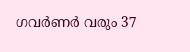ഗവർണർ വരും 37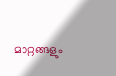മാറ്റങ്ങളും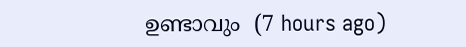ഉണ്ടാവും  (7 hours ago)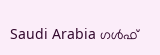Saudi Arabia ഗൾഫ്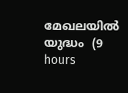മേഖലയിൽ യുദ്ധം  (9 hours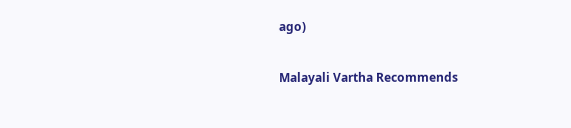ago)

Malayali Vartha Recommends